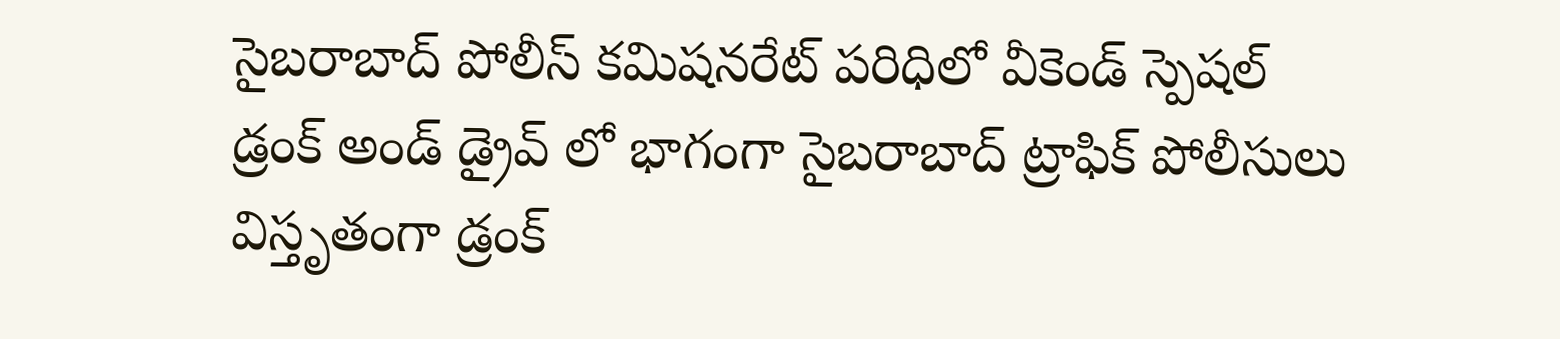సైబరాబాద్ పోలీస్ కమిషనరేట్ పరిధిలో వీకెండ్ స్పెషల్ డ్రంక్ అండ్ డ్రైవ్ లో భాగంగా సైబరాబాద్ ట్రాఫిక్ పోలీసులు విస్తృతంగా డ్రంక్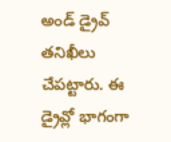అండ్ డ్రైవ్ తనిఖీలు చేపట్టారు. ఈ డ్రైవ్లో భాగంగా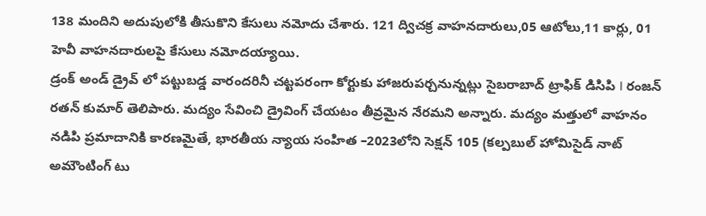138 మందిని అదుపులోకి తీసుకొని కేసులు నమోదు చేశారు. 121 ద్విచక్ర వాహనదారులు,05 ఆటోలు,11 కార్లు, 01 హెవీ వాహనదారులపై కేసులు నమోదయ్యాయి.
డ్రంక్ అండ్ డ్రైవ్ లో పట్టుబడ్డ వారందరినీ చట్టపరంగా కోర్టుకు హాజరుపర్చనున్నట్లు సైబరాబాద్ ట్రాఫిక్ డిసిపి I రంజన్ రతన్ కుమార్ తెలిపారు. మద్యం సేవించి డ్రైవింగ్ చేయటం తీవ్రమైన నేరమని అన్నారు. మద్యం మత్తులో వాహనం నడిపి ప్రమాదానికి కారణమైతే, భారతీయ న్యాయ సంహిత –2023లోని సెక్షన్ 105 (కల్పబుల్ హోమిసైడ్ నాట్ అమౌంటింగ్ టు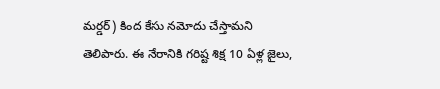మర్డర్) కింద కేసు నమోదు చేస్తామని తెలిపారు. ఈ నేరానికి గరిష్ట శిక్ష 10 ఏళ్ల జైలు,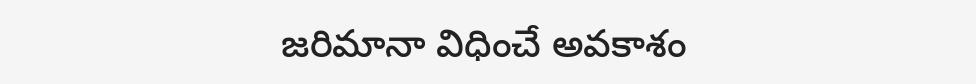జరిమానా విధించే అవకాశం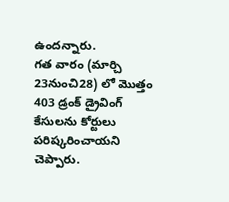ఉందన్నారు.
గత వారం (మార్చి 23నుంచి28) లో మొత్తం 403 డ్రంక్ డ్రైవింగ్ కేసులను కోర్టులు పరిష్కరించాయని చెప్పారు.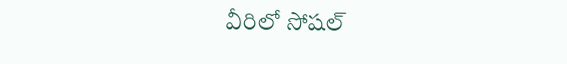వీరిలో సోషల్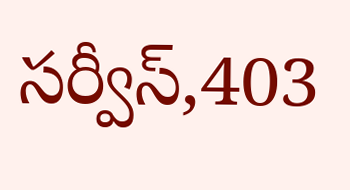సర్వీస్,403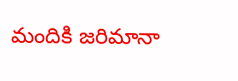మందికి జరిమానా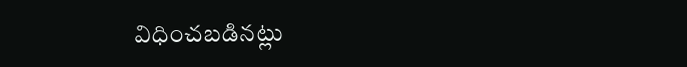విధించబడినట్లు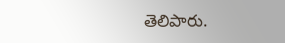తెలిపారు.